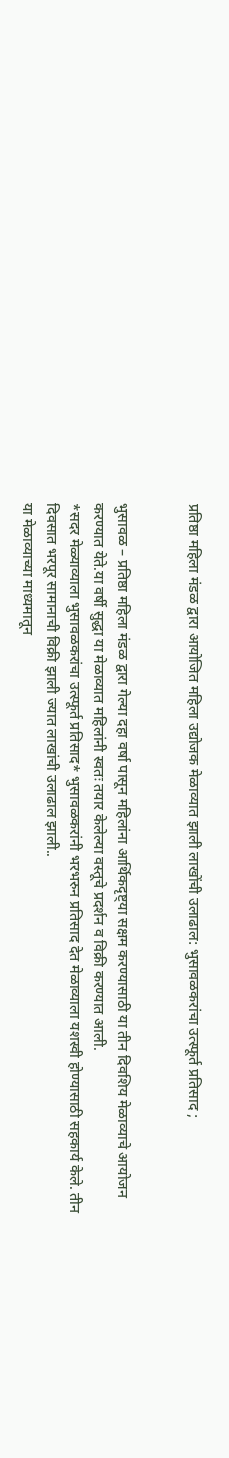प्रतिष्ठा महिला मंडळ द्वारा आयोजित महिला उद्योजक मेळाव्यात झाली लाखोंची उलाढाल: भुसावळकरांचा उत्स्फूर्त प्रतिसाद ;


भुसावळ – प्रतिष्ठा महिला मंडळ द्वारा गेल्या दहा वर्षा पासून महिलांना आर्थिकदृष्ट्या सक्षम करण्यासाठी या तीन दिवशिय मेळाव्याचे आयोजन करण्यात येते.या वर्षी सुद्धा या मेळाव्यात महिलांनी स्वतः तयार केलेल्या वस्तूचे प्रदर्शन व विक्री करण्यात आली.
*सदर मेळ्याव्याला भुसावळकरांचा उत्स्फूर्त प्रतिसाद* भुसावळकरांनी भरभरुन प्रतिसाद देत मेळाव्याला यशस्वी होण्यासाठी सहकार्य केले. तीन दिवसात भरपूर सामानाची विक्री झाली ज्यात लाखांची उलाढाल झाली..
या मेळाव्याच्या माध्यमातून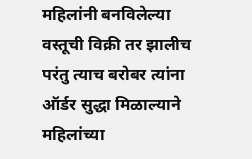महिलांनी बनविलेल्या वस्तूची विक्री तर झालीच परंतु त्याच बरोबर त्यांना ऑर्डर सुद्धा मिळाल्याने महिलांच्या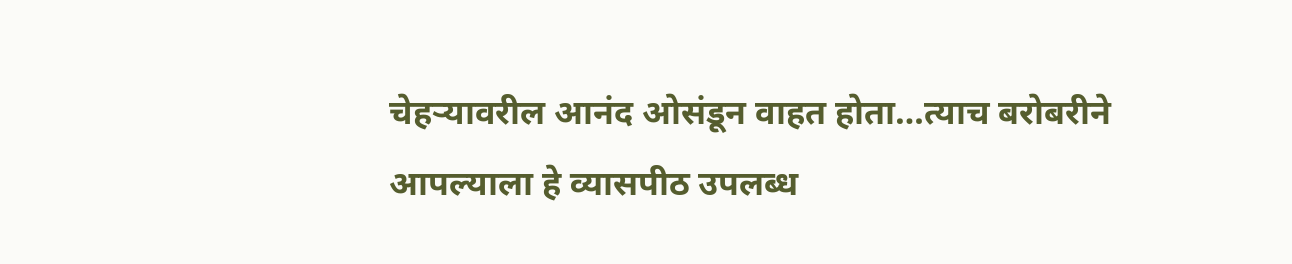चेहऱ्यावरील आनंद ओसंडून वाहत होता…त्याच बरोबरीने आपल्याला हे व्यासपीठ उपलब्ध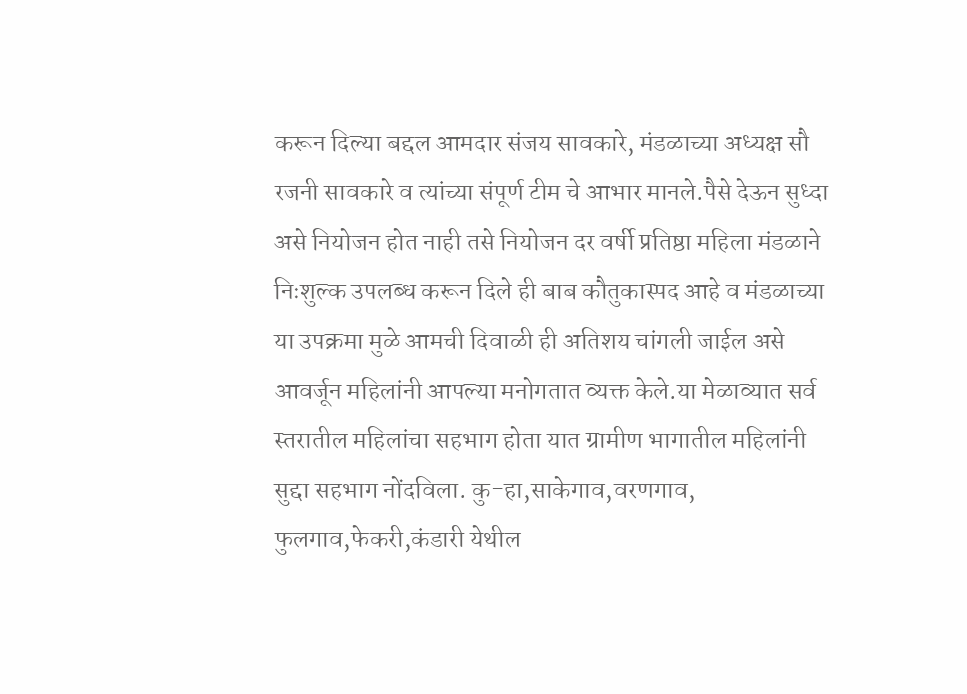करून दिल्या बद्दल आमदार संजय सावकारे, मंडळाच्या अध्यक्ष सौ रजनी सावकारे व त्यांच्या संपूर्ण टीम चे आभार मानले.पैसे देऊन सुध्दा असे नियोजन होत नाही तसे नियोजन दर वर्षी प्रतिष्ठा महिला मंडळाने निःशुल्क उपलब्ध करून दिले ही बाब कौतुकास्पद आहे व मंडळाच्या या उपक्रमा मुळे आमची दिवाळी ही अतिशय चांगली जाईल असे आवर्जून महिलांनी आपल्या मनोगतात व्यक्त केले.या मेळाव्यात सर्व स्तरातील महिलांचा सहभाग होता यात ग्रामीण भागातील महिलांनी सुद्दा सहभाग नोंदविला. कु-हा,साकेगाव,वरणगाव,
फुलगाव,फेकरी,कंडारी येथील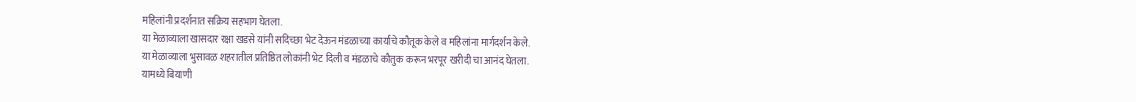महिलांनी प्रदर्शनात सक्रिय सहभाग घेतला.
या मेळाव्याला खासदार रक्षा खडसे यांनी सदिच्छा भेट देऊन मंडळाच्या कार्याचे कौतूक केले व महिलांना मार्गदर्शन केले.
या मेळाव्याला भुसावळ शहरातील प्रतिष्ठित लोकांनी भेट दिली व मंडळाचे कौतुक करून भरपूर खरीदी चा आनंद घेतला.
यामध्ये बियाणी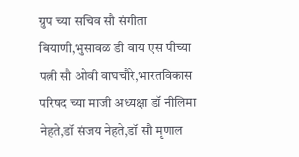ग्रुप च्या सचिव सौ संगीता बियाणी,भुसावळ डी वाय एस पीच्या पत्नी सौ ओवी वाघचौरे,भारतविकास परिषद च्या माजी अध्यक्षा डॉ नीलिमा नेहते,डॉ संजय नेहते,डॉ सौ मृणाल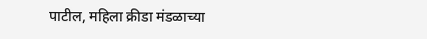पाटील, महिला क्रीडा मंडळाच्या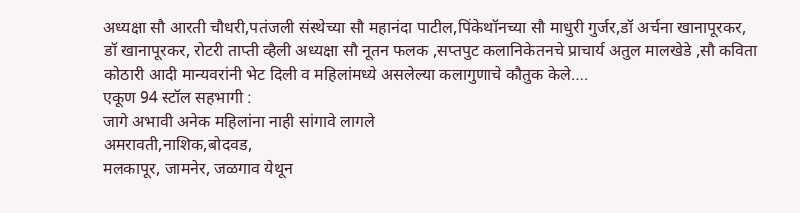अध्यक्षा सौ आरती चौधरी,पतंजली संस्थेच्या सौ महानंदा पाटील,पिंकेथॉनच्या सौ माधुरी गुर्जर,डॉ अर्चना खानापूरकर, डॉ खानापूरकर, रोटरी ताप्ती व्हैली अध्यक्षा सौ नूतन फलक ,सप्तपुट कलानिकेतनचे प्राचार्य अतुल मालखेडे ,सौ कविता कोठारी आदी मान्यवरांनी भेट दिली व महिलांमध्ये असलेल्या कलागुणाचे कौतुक केले….
एकूण 94 स्टॉल सहभागी :
जागे अभावी अनेक महिलांना नाही सांगावे लागले
अमरावती,नाशिक,बोदवड,
मलकापूर, जामनेर, जळगाव येथून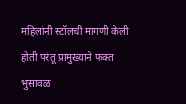महिलांनी स्टॉलची मागणी केली होती परंतू प्रामुख्याने फक्त भुसावळ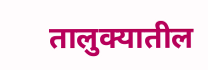तालुक्यातील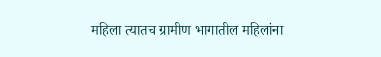महिला त्यातच ग्रामीण भागातील महिलांना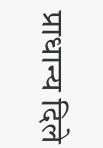प्राधान्य दिले